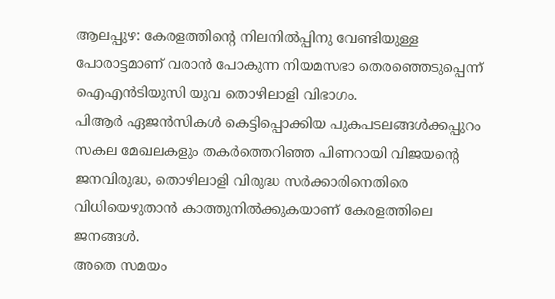ആലപ്പുഴ: കേരളത്തിന്റെ നിലനിൽപ്പിനു വേണ്ടിയുള്ള പോരാട്ടമാണ് വരാൻ പോകുന്ന നിയമസഭാ തെരഞ്ഞെടുപ്പെന്ന് ഐഎൻടിയുസി യുവ തൊഴിലാളി വിഭാഗം.
പിആർ ഏജൻസികൾ കെട്ടിപ്പൊക്കിയ പുകപടലങ്ങൾക്കപ്പുറം സകല മേഖലകളും തകർത്തെറിഞ്ഞ പിണറായി വിജയന്റെ ജനവിരുദ്ധ, തൊഴിലാളി വിരുദ്ധ സർക്കാരിനെതിരെ വിധിയെഴുതാൻ കാത്തുനിൽക്കുകയാണ് കേരളത്തിലെ ജനങ്ങൾ.
അതെ സമയം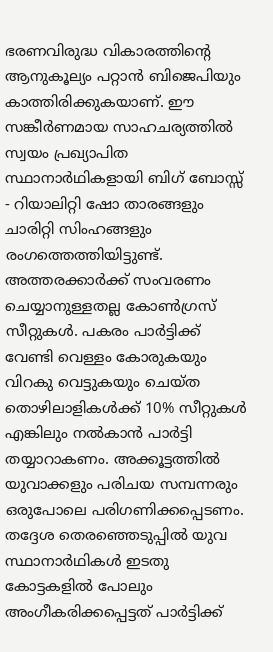ഭരണവിരുദ്ധ വികാരത്തിന്റെ ആനുകൂല്യം പറ്റാൻ ബിജെപിയും കാത്തിരിക്കുകയാണ്. ഈ സങ്കീർണമായ സാഹചര്യത്തിൽ സ്വയം പ്രഖ്യാപിത സ്ഥാനാർഥികളായി ബിഗ് ബോസ്സ് - റിയാലിറ്റി ഷോ താരങ്ങളും ചാരിറ്റി സിംഹങ്ങളും രംഗത്തെത്തിയിട്ടുണ്ട്.
അത്തരക്കാർക്ക് സംവരണം ചെയ്യാനുള്ളതല്ല കോൺഗ്രസ് സീറ്റുകൾ. പകരം പാർട്ടിക്ക് വേണ്ടി വെള്ളം കോരുകയും വിറകു വെട്ടുകയും ചെയ്ത തൊഴിലാളികൾക്ക് 10% സീറ്റുകൾ എങ്കിലും നൽകാൻ പാർട്ടി തയ്യാറാകണം. അക്കൂട്ടത്തിൽ യുവാക്കളും പരിചയ സമ്പന്നരും ഒരുപോലെ പരിഗണിക്കപ്പെടണം. തദ്ദേശ തെരഞ്ഞെടുപ്പിൽ യുവ സ്ഥാനാർഥികൾ ഇടതു കോട്ടകളിൽ പോലും അംഗീകരിക്കപ്പെട്ടത് പാർട്ടിക്ക്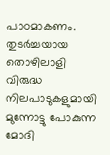പാഠമാകണം.
തുടർച്ചയായ തൊഴിലാളി വിരുദ്ധ നിലപാടുകളുമായി മുന്നോട്ടു പോകുന്ന മോദി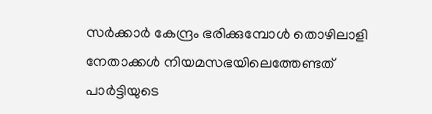സർക്കാർ കേന്ദ്രം ഭരിക്കുമ്പോൾ തൊഴിലാളി നേതാക്കൾ നിയമസഭയിലെത്തേണ്ടത് പാർട്ടിയുടെ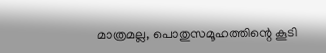മാത്രമല്ല, പൊതുസമൂഹത്തിന്റെ കൂടി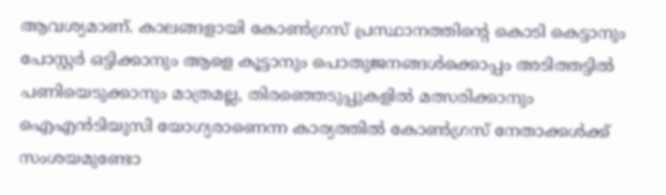ആവശ്യമാണ്. കാലങ്ങളായി കോൺഗ്രസ് പ്രസ്ഥാനത്തിന്റെ കൊടി കെട്ടാനും പോസ്റ്റർ ഒട്ടിക്കാനും ആളെ കൂട്ടാനും പൊതുജനങ്ങൾക്കൊപ്പം അടിത്തട്ടിൽ പണിയെടുക്കാനും മാത്രമല്ല, തിരഞ്ഞെടുപ്പുകളിൽ മത്സരിക്കാനും ഐഎൻടിയുസി യോഗ്യരാണെന്ന കാര്യത്തിൽ കോൺഗ്രസ് നേതാക്കൾക്ക് സംശയമുണ്ടോ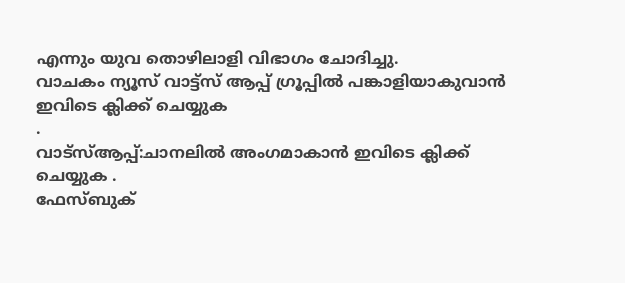എന്നും യുവ തൊഴിലാളി വിഭാഗം ചോദിച്ചു.
വാചകം ന്യൂസ് വാട്ട്സ് ആപ്പ് ഗ്രൂപ്പിൽ പങ്കാളിയാകുവാൻ
ഇവിടെ ക്ലിക്ക് ചെയ്യുക
.
വാട്സ്ആപ്പ്:ചാനലിൽ അംഗമാകാൻ ഇവിടെ ക്ലിക്ക് ചെയ്യുക .
ഫേസ്ബുക്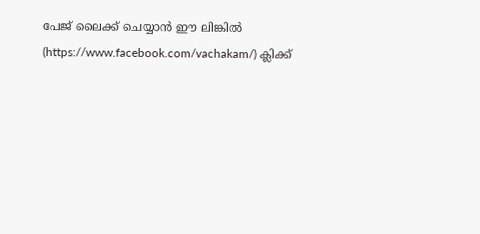പേജ് ലൈക്ക് ചെയ്യാൻ ഈ ലിങ്കിൽ (https://www.facebook.com/vachakam/) ക്ലിക്ക്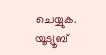ചെയ്യുക.
യൂട്യൂബ്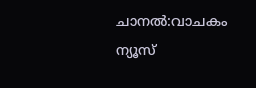ചാനൽ:വാചകം ന്യൂസ്